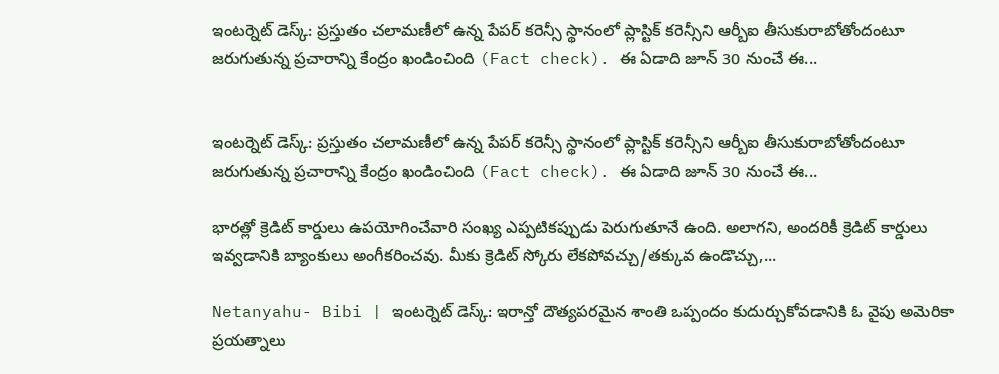ఇంటర్నెట్ డెస్క్: ప్రస్తుతం చలామణీలో ఉన్న పేపర్ కరెన్సీ స్థానంలో ప్లాస్టిక్ కరెన్సీని ఆర్బీఐ తీసుకురాబోతోందంటూ జరుగుతున్న ప్రచారాన్ని కేంద్రం ఖండించింది (Fact check). ఈ ఏడాది జూన్ 30 నుంచే ఈ...


ఇంటర్నెట్ డెస్క్: ప్రస్తుతం చలామణీలో ఉన్న పేపర్ కరెన్సీ స్థానంలో ప్లాస్టిక్ కరెన్సీని ఆర్బీఐ తీసుకురాబోతోందంటూ జరుగుతున్న ప్రచారాన్ని కేంద్రం ఖండించింది (Fact check). ఈ ఏడాది జూన్ 30 నుంచే ఈ...

భారత్లో క్రెడిట్ కార్డులు ఉపయోగించేవారి సంఖ్య ఎప్పటికప్పుడు పెరుగుతూనే ఉంది. అలాగని, అందరికీ క్రెడిట్ కార్డులు ఇవ్వడానికి బ్యాంకులు అంగీకరించవు. మీకు క్రెడిట్ స్కోరు లేకపోవచ్చు/తక్కువ ఉండొచ్చు,...

Netanyahu- Bibi | ఇంటర్నెట్ డెస్క్: ఇరాన్తో దౌత్యపరమైన శాంతి ఒప్పందం కుదుర్చుకోవడానికి ఓ వైపు అమెరికా ప్రయత్నాలు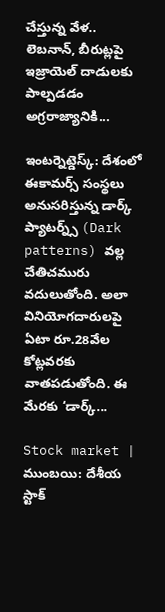చేస్తున్న వేళ.. లెబనాన్, బీరుట్లపై ఇజ్రాయెల్ దాడులకు పాల్పడడం అగ్రరాజ్యానికి...

ఇంటర్నెట్డెస్క్: దేశంలో ఈకామర్స్ సంస్థలు అనుసరిస్తున్న డార్క్ ప్యాటర్న్స్ (Dark patterns) వల్ల చేతిచమురు వదులుతోంది. అలా వినియోగదారులపై ఏటా రూ.28వేల కోట్లవరకు వాతపడుతోంది. ఈ మేరకు ‘డార్క్...

Stock market | ముంబయి: దేశీయ స్టాక్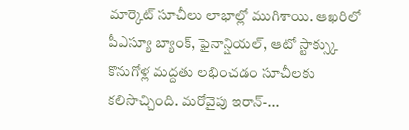మార్కెట్ సూచీలు లాభాల్లో ముగిశాయి. ఆఖరిలో పీఎస్యూ బ్యాంక్, ఫైనాన్షియల్, ఆటో స్టాక్స్కు కొనుగోళ్ల మద్దతు లభించడం సూచీలకు కలిసొచ్చింది. మరోవైపు ఇరాన్-...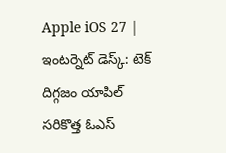Apple iOS 27 | ఇంటర్నెట్ డెస్క్: టెక్ దిగ్గజం యాపిల్ సరికొత్త ఓఎస్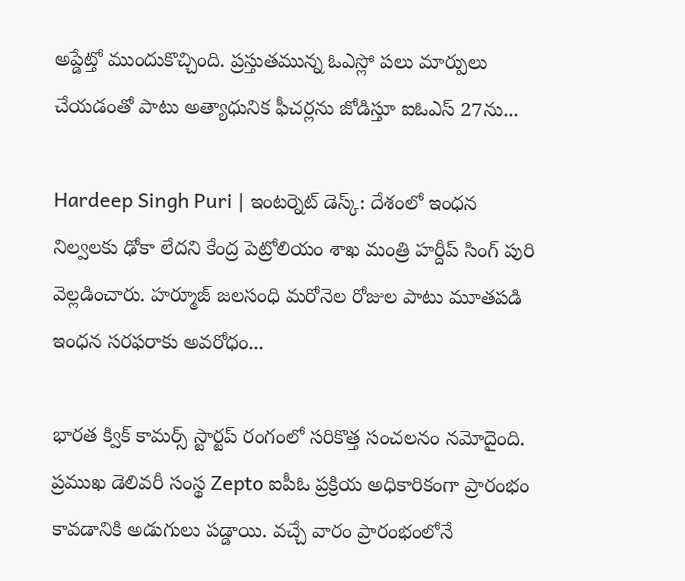అప్డేట్తో ముందుకొచ్చింది. ప్రస్తుతమున్న ఓఎస్లో పలు మార్పులు చేయడంతో పాటు అత్యాధునిక ఫీచర్లను జోడిస్తూ ఐఓఎస్ 27ను...

Hardeep Singh Puri | ఇంటర్నెట్ డెస్క్: దేశంలో ఇంధన నిల్వలకు ఢోకా లేదని కేంద్ర పెట్రోలియం శాఖ మంత్రి హర్దీప్ సింగ్ పురి వెల్లడించారు. హర్మూజ్ జలసంధి మరోనెల రోజుల పాటు మూతపడి ఇంధన సరఫరాకు అవరోధం...

భారత క్విక్ కామర్స్ స్టార్టప్ రంగంలో సరికొత్త సంచలనం నమోదైంది. ప్రముఖ డెలివరీ సంస్థ Zepto ఐపీఓ ప్రక్రియ అధికారికంగా ప్రారంభం కావడానికి అడుగులు పడ్డాయి. వచ్చే వారం ప్రారంభంలోనే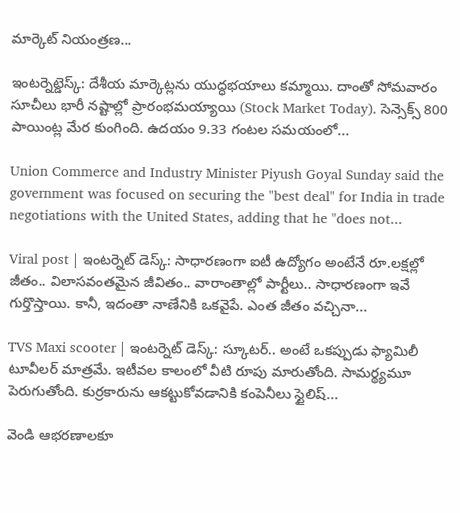మార్కెట్ నియంత్రణ...

ఇంటర్నెట్డెస్క్: దేశీయ మార్కెట్లను యుద్ధభయాలు కమ్మాయి. దాంతో సోమవారం సూచీలు భారీ నష్టాల్లో ప్రారంభమయ్యాయి (Stock Market Today). సెన్సెక్స్ 800 పాయింట్ల మేర కుంగింది. ఉదయం 9.33 గంటల సమయంలో...

Union Commerce and Industry Minister Piyush Goyal Sunday said the government was focused on securing the "best deal" for India in trade negotiations with the United States, adding that he "does not...

Viral post | ఇంటర్నెట్ డెస్క్: సాధారణంగా ఐటీ ఉద్యోగం అంటేనే రూ.లక్షల్లో జీతం.. విలాసవంతమైన జీవితం.. వారాంతాల్లో పార్టీలు.. సాధారణంగా ఇవే గుర్తొస్తాయి. కానీ, ఇదంతా నాణేనికి ఒకవైపే. ఎంత జీతం వచ్చినా...

TVS Maxi scooter | ఇంటర్నెట్ డెస్క్: స్కూటర్.. అంటే ఒకప్పుడు ఫ్యామిలీ టూవీలర్ మాత్రమే. ఇటీవల కాలంలో వీటి రూపు మారుతోంది. సామర్థ్యమూ పెరుగుతోంది. కుర్రకారును ఆకట్టుకోవడానికి కంపెనీలు స్టైలిష్...

వెండి ఆభరణాలకూ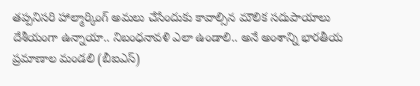తప్పనిసరి హాల్మార్కింగ్ అమలు చేసేందుకు కావాల్సిన మౌలిక సదుపాయాలు దేశీయంగా ఉన్నాయా.. నిబంధనావళి ఎలా ఉండాలి.. అనే అంశాన్ని భారతీయ ప్రమాణాల మండలి (బీఐఎస్)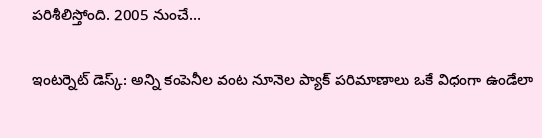పరిశీలిస్తోంది. 2005 నుంచే...

ఇంటర్నెట్ డెస్క్: అన్ని కంపెనీల వంట నూనెల ప్యాక్ పరిమాణాలు ఒకే విధంగా ఉండేలా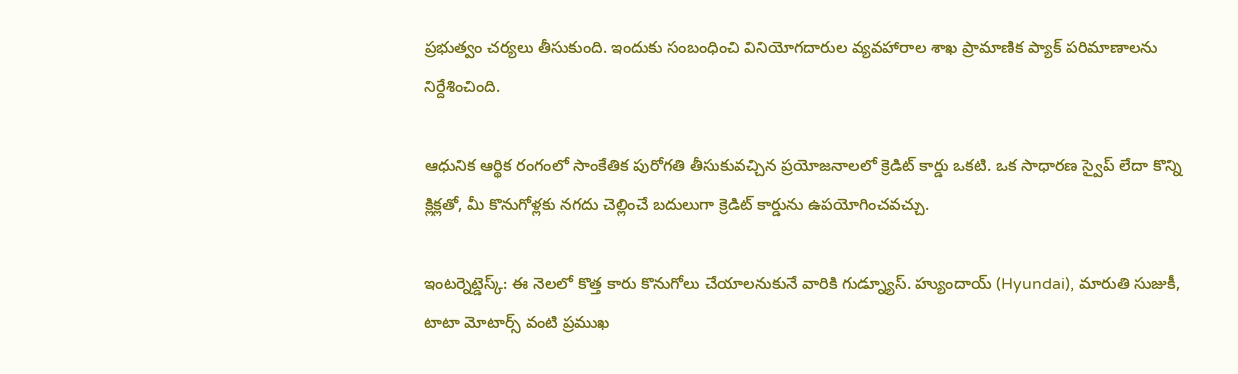ప్రభుత్వం చర్యలు తీసుకుంది. ఇందుకు సంబంధించి వినియోగదారుల వ్యవహారాల శాఖ ప్రామాణిక ప్యాక్ పరిమాణాలను నిర్దేశించింది.

ఆధునిక ఆర్థిక రంగంలో సాంకేతిక పురోగతి తీసుకువచ్చిన ప్రయోజనాలలో క్రెడిట్ కార్డు ఒకటి. ఒక సాధారణ స్వైప్ లేదా కొన్ని క్లిక్లతో, మీ కొనుగోళ్లకు నగదు చెల్లించే బదులుగా క్రెడిట్ కార్డును ఉపయోగించవచ్చు.

ఇంటర్నెట్డెస్క్: ఈ నెలలో కొత్త కారు కొనుగోలు చేయాలనుకునే వారికి గుడ్న్యూస్. హ్యుందాయ్ (Hyundai), మారుతి సుజుకీ, టాటా మోటార్స్ వంటి ప్రముఖ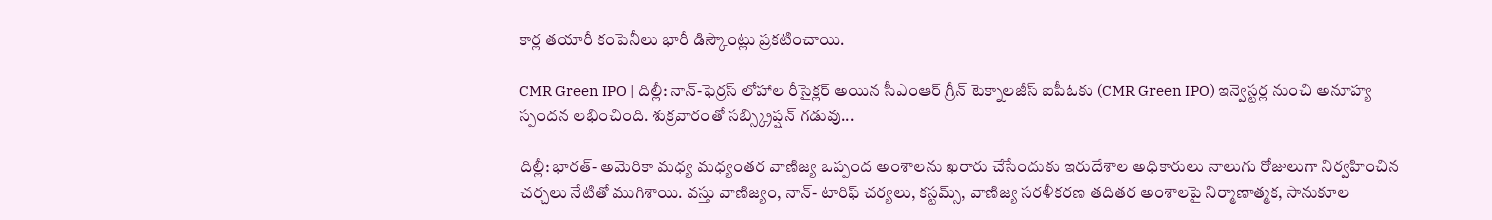కార్ల తయారీ కంపెనీలు భారీ డిస్కౌంట్లు ప్రకటించాయి.

CMR Green IPO | దిల్లీ: నాన్-ఫెర్రస్ లోహాల రీసైక్లర్ అయిన సీఎంఆర్ గ్రీన్ టెక్నాలజీస్ ఐపీఓకు (CMR Green IPO) ఇన్వెస్టర్ల నుంచి అనూహ్య స్పందన లభించింది. శుక్రవారంతో సబ్స్క్రిప్షన్ గడువు...

దిల్లీ: భారత్- అమెరికా మధ్య మధ్యంతర వాణిజ్య ఒప్పంద అంశాలను ఖరారు చేసేందుకు ఇరుదేశాల అధికారులు నాలుగు రోజులుగా నిర్వహించిన చర్చలు నేటితో ముగిశాయి. వస్తు వాణిజ్యం, నాన్- టారిఫ్ చర్యలు, కస్టమ్స్, వాణిజ్య సరళీకరణ తదితర అంశాలపై నిర్మాణాత్మక, సానుకూల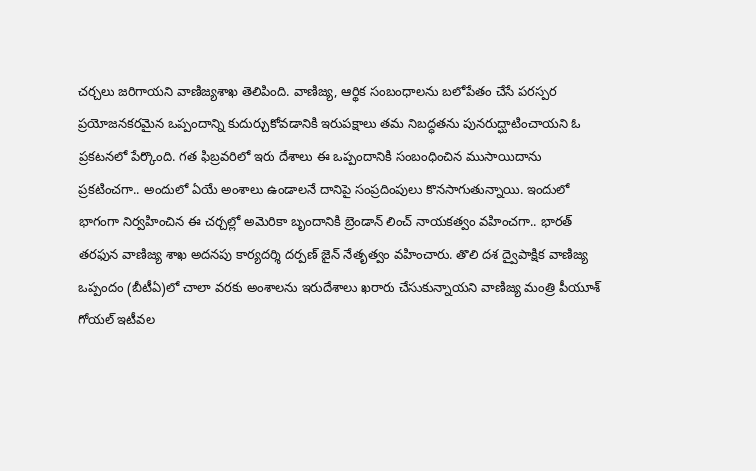చర్చలు జరిగాయని వాణిజ్యశాఖ తెలిపింది. వాణిజ్య, ఆర్థిక సంబంధాలను బలోపేతం చేసే పరస్పర ప్రయోజనకరమైన ఒప్పందాన్ని కుదుర్చుకోవడానికి ఇరుపక్షాలు తమ నిబద్ధతను పునరుద్ఘాటించాయని ఓ ప్రకటనలో పేర్కొంది. గత ఫిబ్రవరిలో ఇరు దేశాలు ఈ ఒప్పందానికి సంబంధించిన ముసాయిదాను ప్రకటించగా.. అందులో ఏయే అంశాలు ఉండాలనే దానిపై సంప్రదింపులు కొనసాగుతున్నాయి. ఇందులో భాగంగా నిర్వహించిన ఈ చర్చల్లో అమెరికా బృందానికి బ్రెండాన్ లించ్ నాయకత్వం వహించగా.. భారత్ తరఫున వాణిజ్య శాఖ అదనపు కార్యదర్శి దర్పణ్ జైన్ నేతృత్వం వహించారు. తొలి దశ ద్వైపాక్షిక వాణిజ్య ఒప్పందం (బీటీఏ)లో చాలా వరకు అంశాలను ఇరుదేశాలు ఖరారు చేసుకున్నాయని వాణిజ్య మంత్రి పీయూశ్ గోయల్ ఇటీవల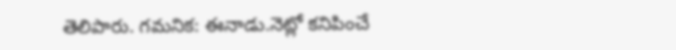తెలిపారు. గమనిక: ఈనాడు.నెట్లో కనిపించే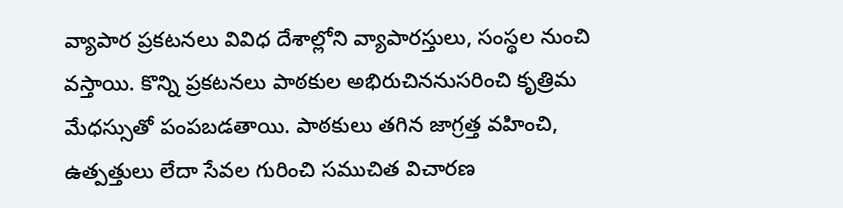వ్యాపార ప్రకటనలు వివిధ దేశాల్లోని వ్యాపారస్తులు, సంస్థల నుంచి వస్తాయి. కొన్ని ప్రకటనలు పాఠకుల అభిరుచిననుసరించి కృత్రిమ మేధస్సుతో పంపబడతాయి. పాఠకులు తగిన జాగ్రత్త వహించి, ఉత్పత్తులు లేదా సేవల గురించి సముచిత విచారణ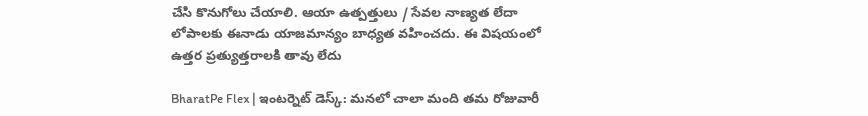చేసి కొనుగోలు చేయాలి. ఆయా ఉత్పత్తులు / సేవల నాణ్యత లేదా లోపాలకు ఈనాడు యాజమాన్యం బాధ్యత వహించదు. ఈ విషయంలో ఉత్తర ప్రత్యుత్తరాలకి తావు లేదు

BharatPe Flex | ఇంటర్నెట్ డెస్క్: మనలో చాలా మంది తమ రోజువారీ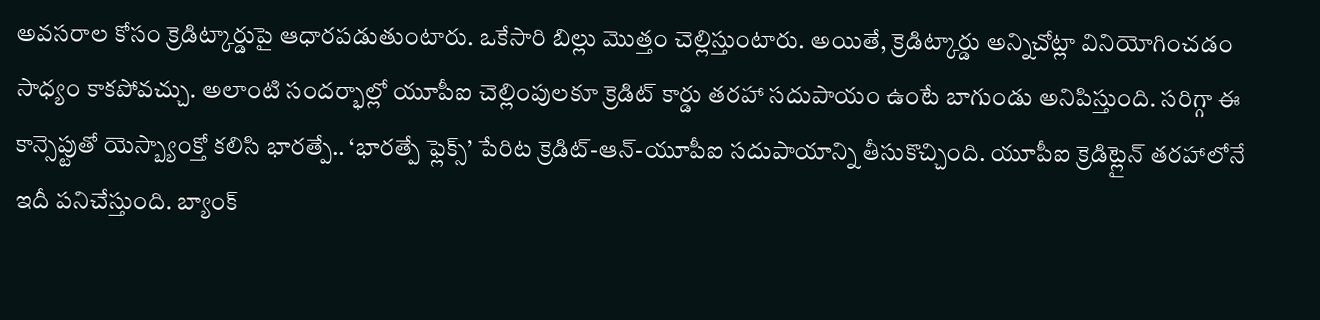అవసరాల కోసం క్రెడిట్కార్డుపై ఆధారపడుతుంటారు. ఒకేసారి బిల్లు మొత్తం చెల్లిస్తుంటారు. అయితే, క్రెడిట్కార్డు అన్నిచోట్లా వినియోగించడం సాధ్యం కాకపోవచ్చు. అలాంటి సందర్భాల్లో యూపీఐ చెల్లింపులకూ క్రెడిట్ కార్డు తరహా సదుపాయం ఉంటే బాగుండు అనిపిస్తుంది. సరిగ్గా ఈ కాన్సెప్టుతో యెస్బ్యాంక్తో కలిసి భారత్పే.. ‘భారత్పే ఫ్లెక్స్’ పేరిట క్రెడిట్-ఆన్-యూపీఐ సదుపాయాన్ని తీసుకొచ్చింది. యూపీఐ క్రెడిట్లైన్ తరహాలోనే ఇదీ పనిచేస్తుంది. బ్యాంక్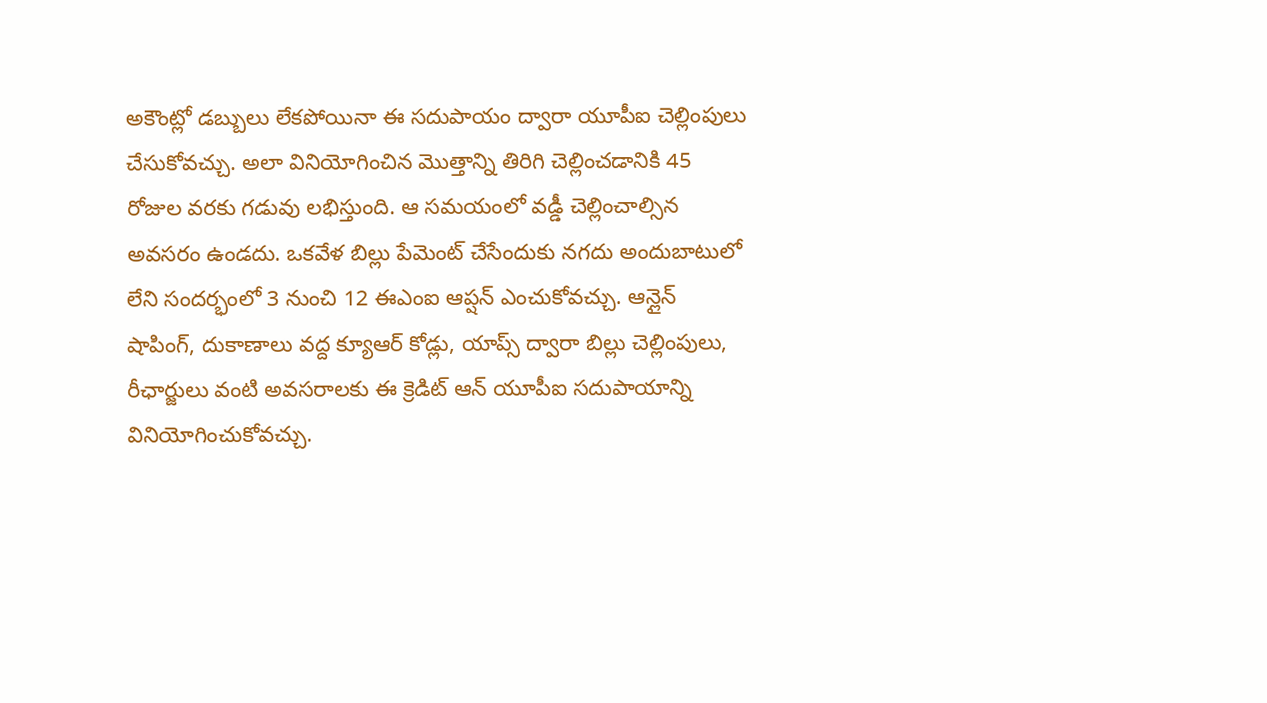అకౌంట్లో డబ్బులు లేకపోయినా ఈ సదుపాయం ద్వారా యూపీఐ చెల్లింపులు చేసుకోవచ్చు. అలా వినియోగించిన మొత్తాన్ని తిరిగి చెల్లించడానికి 45 రోజుల వరకు గడువు లభిస్తుంది. ఆ సమయంలో వడ్డీ చెల్లించాల్సిన అవసరం ఉండదు. ఒకవేళ బిల్లు పేమెంట్ చేసేందుకు నగదు అందుబాటులో లేని సందర్భంలో 3 నుంచి 12 ఈఎంఐ ఆప్షన్ ఎంచుకోవచ్చు. ఆన్లైన్ షాపింగ్, దుకాణాలు వద్ద క్యూఆర్ కోడ్లు, యాప్స్ ద్వారా బిల్లు చెల్లింపులు, రీఛార్జులు వంటి అవసరాలకు ఈ క్రెడిట్ ఆన్ యూపీఐ సదుపాయాన్ని వినియోగించుకోవచ్చు.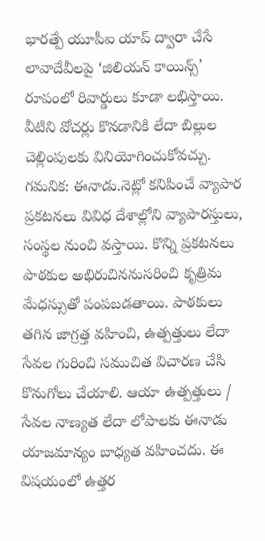భారత్పే యూపీఐ యాప్ ద్వారా చేసే లావాదేవీలపై ‘జిలియన్ కాయిన్స్’ రూపంలో రివార్డులు కూడా లభిస్తాయి. వీటిని వోచర్లు కొనడానికి లేదా బిల్లుల చెల్లింపులకు వినియోగించుకోవచ్చు. గమనిక: ఈనాడు.నెట్లో కనిపించే వ్యాపార ప్రకటనలు వివిధ దేశాల్లోని వ్యాపారస్తులు, సంస్థల నుంచి వస్తాయి. కొన్ని ప్రకటనలు పాఠకుల అభిరుచిననుసరించి కృత్రిమ మేధస్సుతో పంపబడతాయి. పాఠకులు తగిన జాగ్రత్త వహించి, ఉత్పత్తులు లేదా సేవల గురించి సముచిత విచారణ చేసి కొనుగోలు చేయాలి. ఆయా ఉత్పత్తులు / సేవల నాణ్యత లేదా లోపాలకు ఈనాడు యాజమాన్యం బాధ్యత వహించదు. ఈ విషయంలో ఉత్తర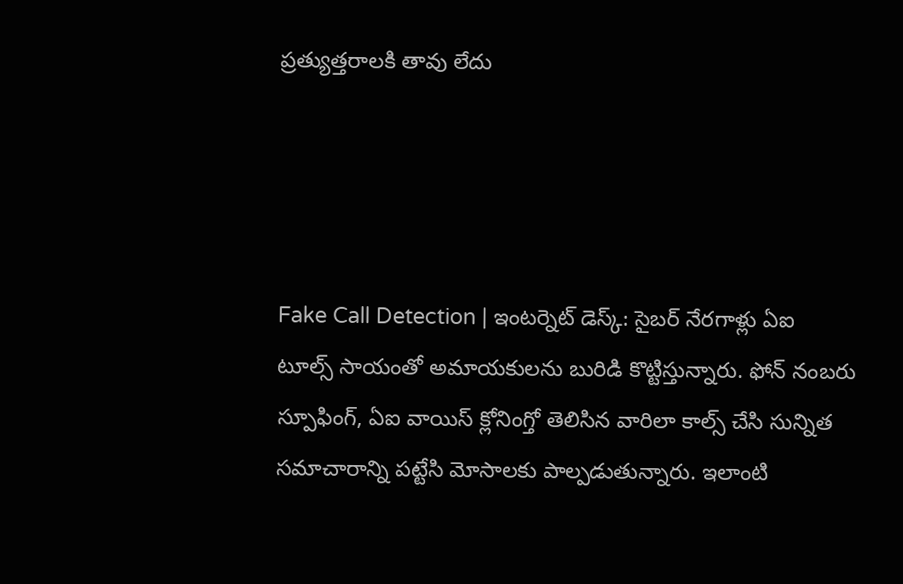ప్రత్యుత్తరాలకి తావు లేదు




Fake Call Detection | ఇంటర్నెట్ డెస్క్: సైబర్ నేరగాళ్లు ఏఐ టూల్స్ సాయంతో అమాయకులను బురిడి కొట్టిస్తున్నారు. ఫోన్ నంబరు స్పూఫింగ్, ఏఐ వాయిస్ క్లోనింగ్తో తెలిసిన వారిలా కాల్స్ చేసి సున్నిత సమాచారాన్ని పట్టేసి మోసాలకు పాల్పడుతున్నారు. ఇలాంటి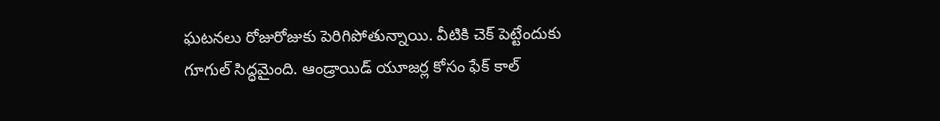ఘటనలు రోజురోజుకు పెరిగిపోతున్నాయి. వీటికి చెక్ పెట్టేందుకు గూగుల్ సిద్ధమైంది. ఆండ్రాయిడ్ యూజర్ల కోసం ఫేక్ కాల్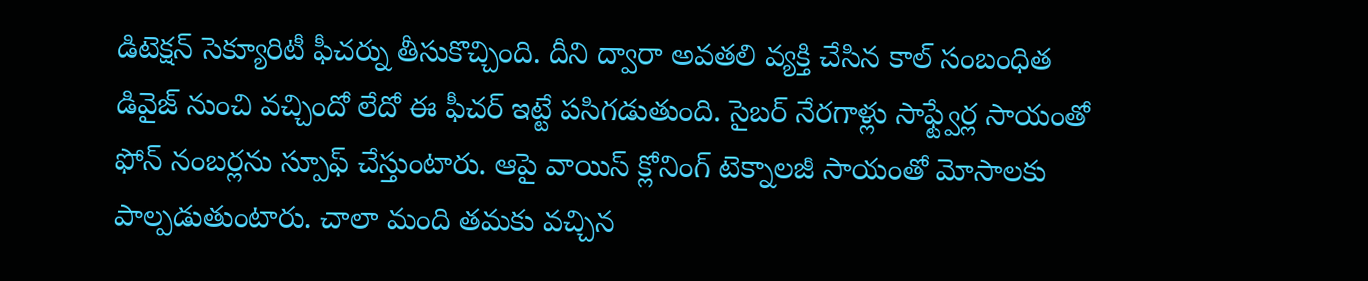డిటెక్షన్ సెక్యూరిటీ ఫీచర్ను తీసుకొచ్చింది. దీని ద్వారా అవతలి వ్యక్తి చేసిన కాల్ సంబంధిత డివైజ్ నుంచి వచ్చిందో లేదో ఈ ఫీచర్ ఇట్టే పసిగడుతుంది. సైబర్ నేరగాళ్లు సాఫ్ట్వేర్ల సాయంతో ఫోన్ నంబర్లను స్పూఫ్ చేస్తుంటారు. ఆపై వాయిస్ క్లోనింగ్ టెక్నాలజీ సాయంతో మోసాలకు పాల్పడుతుంటారు. చాలా మంది తమకు వచ్చిన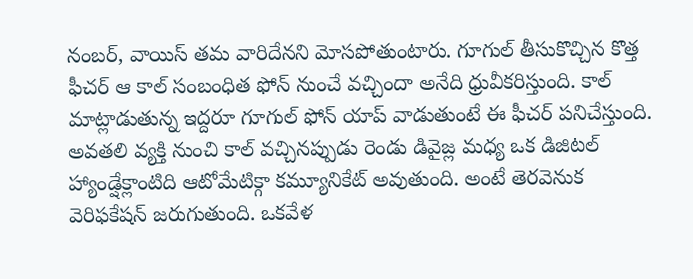నంబర్, వాయిస్ తమ వారిదేనని మోసపోతుంటారు. గూగుల్ తీసుకొచ్చిన కొత్త ఫీచర్ ఆ కాల్ సంబంధిత ఫోన్ నుంచే వచ్చిందా అనేది ధ్రువీకరిస్తుంది. కాల్ మాట్లాడుతున్న ఇద్దరూ గూగుల్ ఫోన్ యాప్ వాడుతుంటే ఈ ఫీచర్ పనిచేస్తుంది. అవతలి వ్యక్తి నుంచి కాల్ వచ్చినప్పుడు రెండు డివైజ్ల మధ్య ఒక డిజిటల్ హ్యాండ్షేక్లాంటిది ఆటోమేటిక్గా కమ్యూనికేట్ అవుతుంది. అంటే తెరవెనుక వెరిఫకేషన్ జరుగుతుంది. ఒకవేళ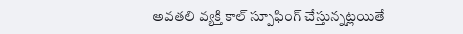అవతలి వ్యక్తి కాల్ స్పూఫింగ్ చేస్తున్నట్లయితే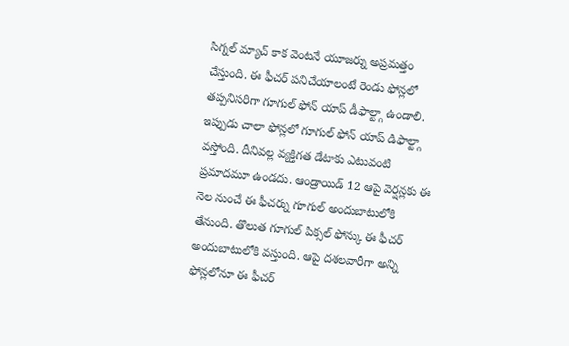సిగ్నల్ మ్యాచ్ కాక వెంటనే యూజర్ను అప్రమత్తం చేస్తుంది. ఈ ఫీచర్ పనిచేయాలంటే రెండు ఫోన్లలో తప్పనిసరిగా గూగుల్ ఫోన్ యాప్ డీఫాల్ట్గా ఉండాలి. ఇప్పుడు చాలా ఫోన్లలో గూగుల్ ఫోన్ యాప్ డిఫాల్ట్గా వస్తోంది. దీనివల్ల వ్యక్తిగత డేటాకు ఎటువంటి ప్రమాదమూ ఉండదు. ఆండ్రాయిడ్ 12 ఆపై వెర్షన్లకు ఈ నెల నుంచే ఈ ఫీచర్ను గూగుల్ అందుబాటులోకి తేనుంది. తొలుత గూగుల్ పిక్సల్ ఫోన్కు ఈ ఫీచర్ అందుబాటులోకి వస్తుంది. ఆపై దశలవారీగా అన్ని ఫోన్లలోనూ ఈ ఫీచర్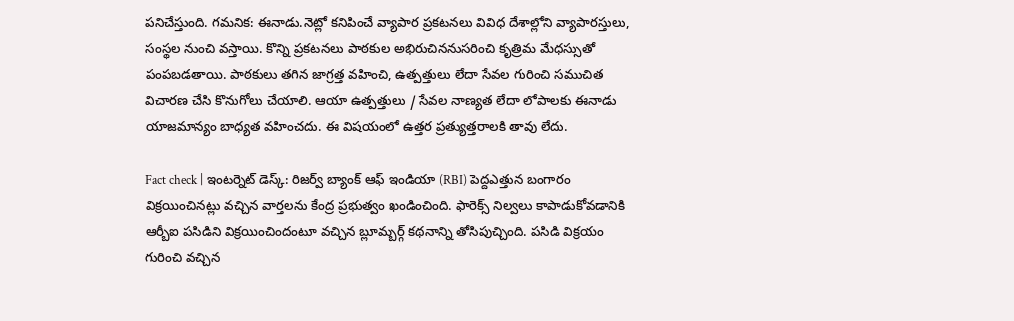పనిచేస్తుంది. గమనిక: ఈనాడు.నెట్లో కనిపించే వ్యాపార ప్రకటనలు వివిధ దేశాల్లోని వ్యాపారస్తులు, సంస్థల నుంచి వస్తాయి. కొన్ని ప్రకటనలు పాఠకుల అభిరుచిననుసరించి కృత్రిమ మేధస్సుతో పంపబడతాయి. పాఠకులు తగిన జాగ్రత్త వహించి, ఉత్పత్తులు లేదా సేవల గురించి సముచిత విచారణ చేసి కొనుగోలు చేయాలి. ఆయా ఉత్పత్తులు / సేవల నాణ్యత లేదా లోపాలకు ఈనాడు యాజమాన్యం బాధ్యత వహించదు. ఈ విషయంలో ఉత్తర ప్రత్యుత్తరాలకి తావు లేదు.

Fact check | ఇంటర్నెట్ డెస్క్: రిజర్వ్ బ్యాంక్ ఆఫ్ ఇండియా (RBI) పెద్దఎత్తున బంగారం విక్రయించినట్లు వచ్చిన వార్తలను కేంద్ర ప్రభుత్వం ఖండించింది. ఫారెక్స్ నిల్వలు కాపాడుకోవడానికి ఆర్బీఐ పసిడిని విక్రయించిందంటూ వచ్చిన బ్లూమ్బర్గ్ కథనాన్ని తోసిపుచ్చింది. పసిడి విక్రయం గురించి వచ్చిన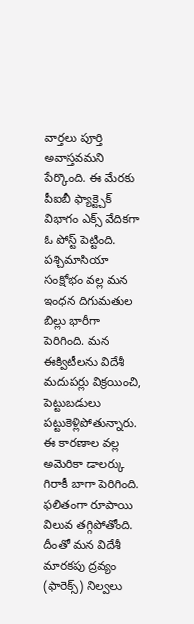వార్తలు పూర్తి అవాస్తవమని పేర్కొంది. ఈ మేరకు పీఐబీ ఫ్యాక్ట్చెక్ విభాగం ఎక్స్ వేదికగా ఓ పోస్ట్ పెట్టింది. పశ్చిమాసియా సంక్షోభం వల్ల మన ఇంధన దిగుమతుల బిల్లు భారీగా పెరిగింది. మన ఈక్విటీలను విదేశీ మదుపర్లు విక్రయించి, పెట్టుబడులు పట్టుకెళ్లిపోతున్నారు. ఈ కారణాల వల్ల అమెరికా డాలర్కు గిరాకీ బాగా పెరిగింది. ఫలితంగా రూపాయి విలువ తగ్గిపోతోంది. దీంతో మన విదేశీ మారకపు ద్రవ్యం (ఫారెక్స్) నిల్వలు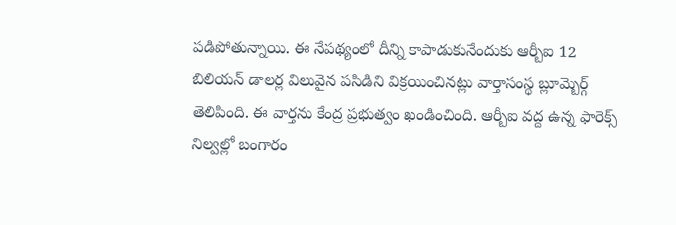పడిపోతున్నాయి. ఈ నేపథ్యంలో దీన్ని కాపాడుకునేందుకు ఆర్బీఐ 12 బిలియన్ డాలర్ల విలువైన పసిడిని విక్రయించినట్లు వార్తాసంస్థ బ్లూమ్బెర్గ్ తెలిపింది. ఈ వార్తను కేంద్ర ప్రభుత్వం ఖండించింది. ఆర్బీఐ వద్ద ఉన్న ఫారెక్స్ నిల్వల్లో బంగారం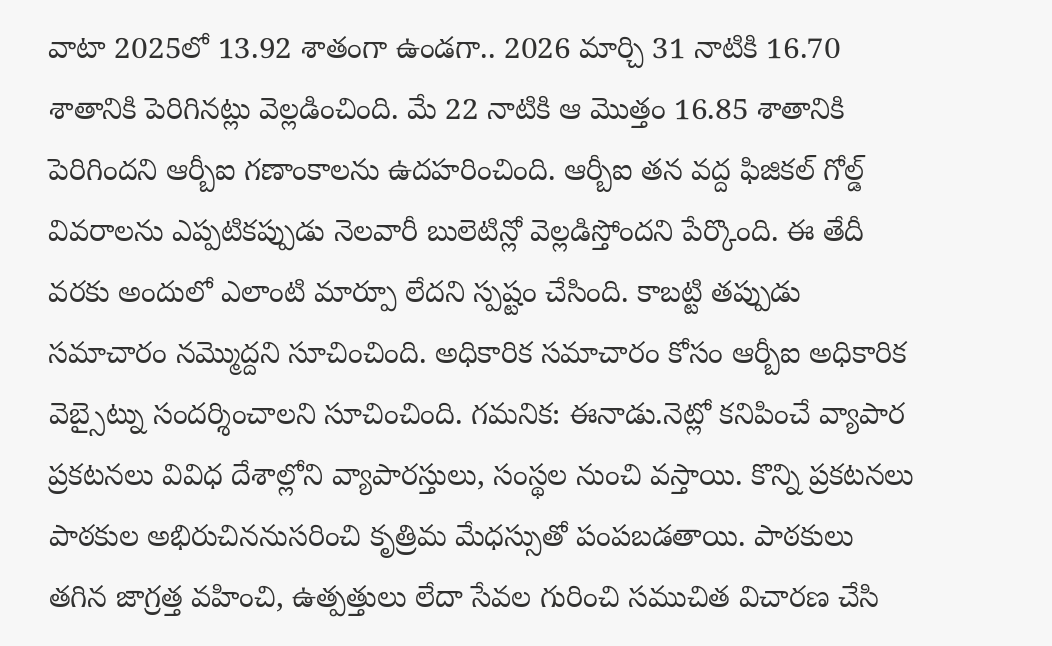వాటా 2025లో 13.92 శాతంగా ఉండగా.. 2026 మార్చి 31 నాటికి 16.70 శాతానికి పెరిగినట్లు వెల్లడించింది. మే 22 నాటికి ఆ మొత్తం 16.85 శాతానికి పెరిగిందని ఆర్బీఐ గణాంకాలను ఉదహరించింది. ఆర్బీఐ తన వద్ద ఫిజికల్ గోల్డ్ వివరాలను ఎప్పటికప్పుడు నెలవారీ బులెటిన్లో వెల్లడిస్తోందని పేర్కొంది. ఈ తేదీ వరకు అందులో ఎలాంటి మార్పూ లేదని స్పష్టం చేసింది. కాబట్టి తప్పుడు సమాచారం నమ్మొద్దని సూచించింది. అధికారిక సమాచారం కోసం ఆర్బీఐ అధికారిక వెబ్సైట్ను సందర్శించాలని సూచించింది. గమనిక: ఈనాడు.నెట్లో కనిపించే వ్యాపార ప్రకటనలు వివిధ దేశాల్లోని వ్యాపారస్తులు, సంస్థల నుంచి వస్తాయి. కొన్ని ప్రకటనలు పాఠకుల అభిరుచిననుసరించి కృత్రిమ మేధస్సుతో పంపబడతాయి. పాఠకులు తగిన జాగ్రత్త వహించి, ఉత్పత్తులు లేదా సేవల గురించి సముచిత విచారణ చేసి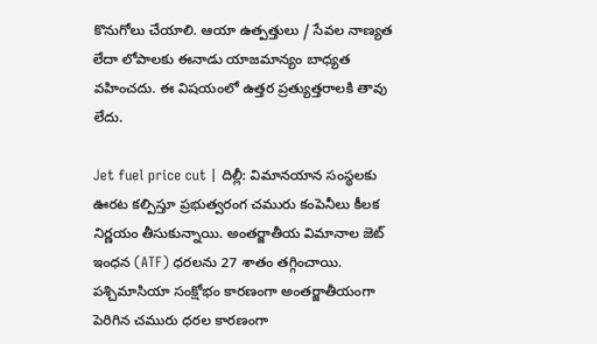కొనుగోలు చేయాలి. ఆయా ఉత్పత్తులు / సేవల నాణ్యత లేదా లోపాలకు ఈనాడు యాజమాన్యం బాధ్యత వహించదు. ఈ విషయంలో ఉత్తర ప్రత్యుత్తరాలకి తావు లేదు.

Jet fuel price cut | దిల్లీ: విమానయాన సంస్థలకు ఊరట కల్పిస్తూ ప్రభుత్వరంగ చమురు కంపెనీలు కీలక నిర్ణయం తీసుకున్నాయి. అంతర్జాతీయ విమానాల జెట్ ఇంధన (ATF) ధరలను 27 శాతం తగ్గించాయి. పశ్చిమాసియా సంక్షోభం కారణంగా అంతర్జాతీయంగా పెరిగిన చమురు ధరల కారణంగా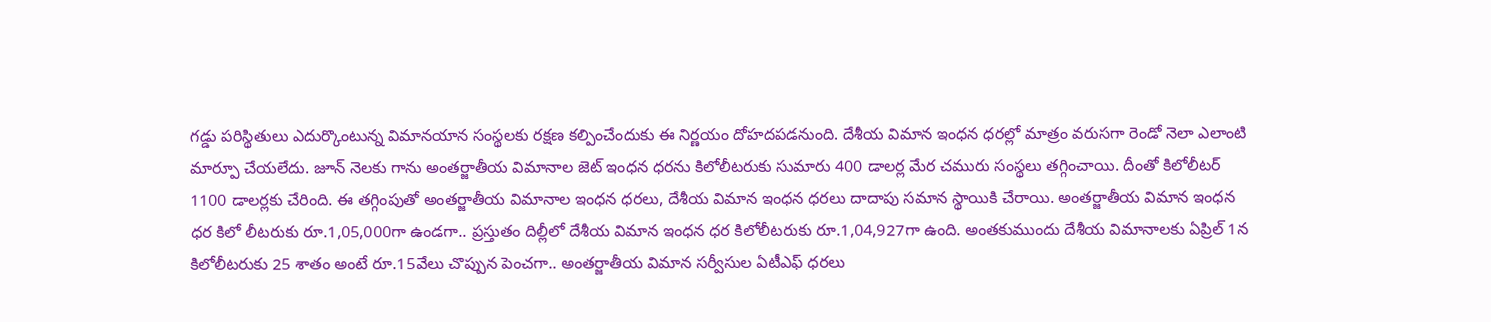గడ్డు పరిస్థితులు ఎదుర్కొంటున్న విమానయాన సంస్థలకు రక్షణ కల్పించేందుకు ఈ నిర్ణయం దోహదపడనుంది. దేశీయ విమాన ఇంధన ధరల్లో మాత్రం వరుసగా రెండో నెలా ఎలాంటి మార్పూ చేయలేదు. జూన్ నెలకు గాను అంతర్జాతీయ విమానాల జెట్ ఇంధన ధరను కిలోలీటరుకు సుమారు 400 డాలర్ల మేర చమురు సంస్థలు తగ్గించాయి. దీంతో కిలోలీటర్ 1100 డాలర్లకు చేరింది. ఈ తగ్గింపుతో అంతర్జాతీయ విమానాల ఇంధన ధరలు, దేశీయ విమాన ఇంధన ధరలు దాదాపు సమాన స్థాయికి చేరాయి. అంతర్జాతీయ విమాన ఇంధన ధర కిలో లీటరుకు రూ.1,05,000గా ఉండగా.. ప్రస్తుతం దిల్లీలో దేశీయ విమాన ఇంధన ధర కిలోలీటరుకు రూ.1,04,927గా ఉంది. అంతకుముందు దేశీయ విమానాలకు ఏప్రిల్ 1న కిలోలీటరుకు 25 శాతం అంటే రూ.15వేలు చొప్పున పెంచగా.. అంతర్జాతీయ విమాన సర్వీసుల ఏటీఎఫ్ ధరలు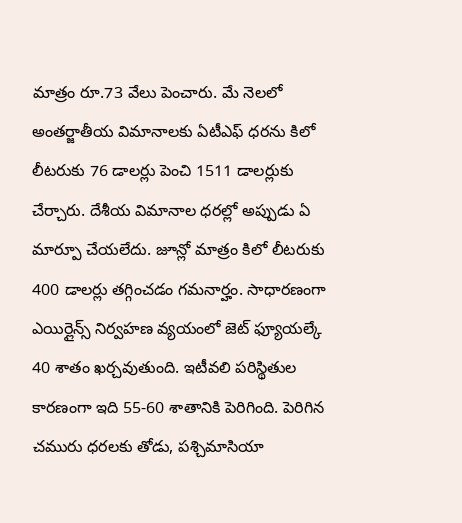మాత్రం రూ.73 వేలు పెంచారు. మే నెలలో అంతర్జాతీయ విమానాలకు ఏటీఎఫ్ ధరను కిలో లీటరుకు 76 డాలర్లు పెంచి 1511 డాలర్లుకు చేర్చారు. దేశీయ విమానాల ధరల్లో అప్పుడు ఏ మార్పూ చేయలేదు. జూన్లో మాత్రం కిలో లీటరుకు 400 డాలర్లు తగ్గించడం గమనార్హం. సాధారణంగా ఎయిర్లైన్స్ నిర్వహణ వ్యయంలో జెట్ ఫ్యూయల్కే 40 శాతం ఖర్చవుతుంది. ఇటీవలి పరిస్థితుల కారణంగా ఇది 55-60 శాతానికి పెరిగింది. పెరిగిన చమురు ధరలకు తోడు, పశ్చిమాసియా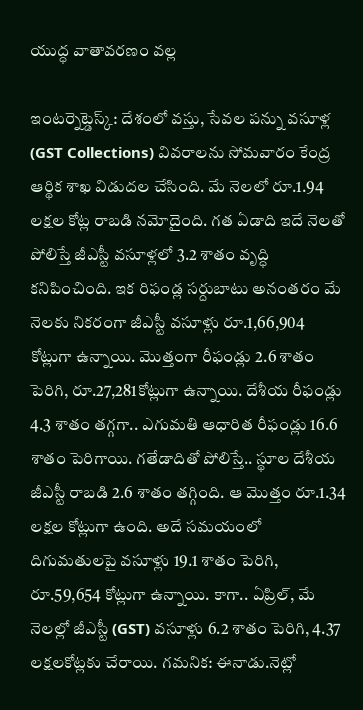యుద్ధ వాతావరణం వల్ల

ఇంటర్నెట్డెస్క్: దేశంలో వస్తు, సేవల పన్ను వసూళ్ల (GST Collections) వివరాలను సోమవారం కేంద్ర ఆర్థిక శాఖ విడుదల చేసింది. మే నెలలో రూ.1.94 లక్షల కోట్ల రాబడి నమోదైంది. గత ఏడాది ఇదే నెలతో పోలిస్తే జీఎస్టీ వసూళ్లలో 3.2 శాతం వృద్ధి కనిపించింది. ఇక రిఫండ్ల సర్దుబాటు అనంతరం మే నెలకు నికరంగా జీఎస్టీ వసూళ్లు రూ.1,66,904 కోట్లుగా ఉన్నాయి. మొత్తంగా రీఫండ్లు 2.6 శాతం పెరిగి, రూ.27,281కోట్లుగా ఉన్నాయి. దేశీయ రీఫండ్లు 4.3 శాతం తగ్గగా.. ఎగుమతి ఆధారిత రీఫండ్లు 16.6 శాతం పెరిగాయి. గతేడాదితో పోలిస్తే.. స్థూల దేశీయ జీఎస్టీ రాబడి 2.6 శాతం తగ్గింది. ఆ మొత్తం రూ.1.34 లక్షల కోట్లుగా ఉంది. అదే సమయంలో దిగుమతులపై వసూళ్లు 19.1 శాతం పెరిగి, రూ.59,654 కోట్లుగా ఉన్నాయి. కాగా.. ఏప్రిల్, మే నెలల్లో జీఎస్టీ (GST) వసూళ్లు 6.2 శాతం పెరిగి, 4.37 లక్షలకోట్లకు చేరాయి. గమనిక: ఈనాడు.నెట్లో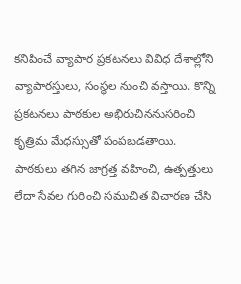కనిపించే వ్యాపార ప్రకటనలు వివిధ దేశాల్లోని వ్యాపారస్తులు, సంస్థల నుంచి వస్తాయి. కొన్ని ప్రకటనలు పాఠకుల అభిరుచిననుసరించి కృత్రిమ మేధస్సుతో పంపబడతాయి. పాఠకులు తగిన జాగ్రత్త వహించి, ఉత్పత్తులు లేదా సేవల గురించి సముచిత విచారణ చేసి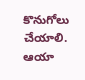కొనుగోలు చేయాలి. ఆయా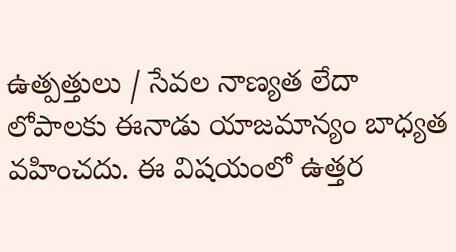ఉత్పత్తులు / సేవల నాణ్యత లేదా లోపాలకు ఈనాడు యాజమాన్యం బాధ్యత వహించదు. ఈ విషయంలో ఉత్తర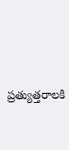ప్రత్యుత్తరాలకి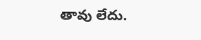తావు లేదు.